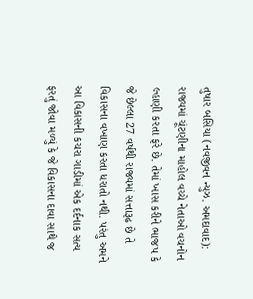તુષાર બસિયા (નવજીવન ન્યુઝ. અમદાવાદ): રાજ્યમાં ચૂંટણીના માહોલ વચ્ચે નેતાઓ વચનોન લ્હાણી કરતા ફરે છે. તેમાં ખાસ કરીને ભાજપ કે જે છેલ્લા 27 વર્ષથી રાજ્યમાં સત્તારૂઢ છે તે વિકાસના વખાણ કરતા ધરાતો નથી. પરંતુ અમને આ વિકાસની કચરા ગાડીમાં એક દર્દનાક સત્ય ફરતું જોવા મળ્યું કે જે વિકાસના દાવા સાથે જ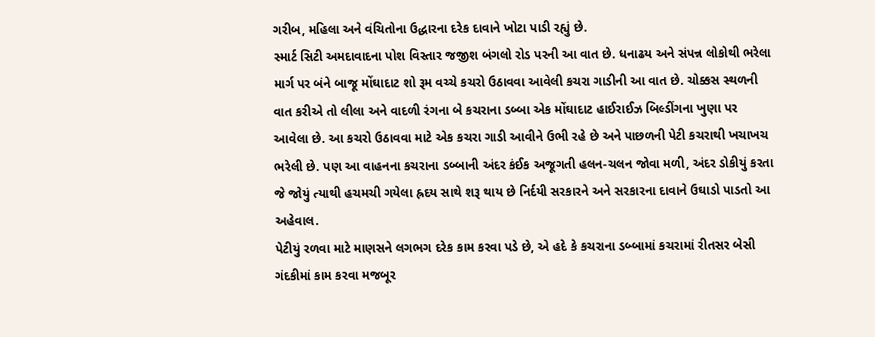ગરીબ, મહિલા અને વંચિતોના ઉદ્ધારના દરેક દાવાને ખોટા પાડી રહ્યું છે.
સ્માર્ટ સિટી અમદાવાદના પોશ વિસ્તાર જજીશ બંગલો રોડ પરની આ વાત છે. ધનાઢય અને સંપન્ન લોકોથી ભરેલા માર્ગ પર બંને બાજૂ મોંઘાદાટ શો રૂમ વચ્ચે કચરો ઉઠાવવા આવેલી કચરા ગાડીની આ વાત છે. ચોક્કસ સ્થળની વાત કરીએ તો લીલા અને વાદળી રંગના બે કચરાના ડબ્બા એક મોંઘાદાટ હાઈરાઈઝ બિલ્ડીંગના ખુણા પર આવેલા છે. આ કચરો ઉઠાવવા માટે એક કચરા ગાડી આવીને ઉભી રહે છે અને પાછળની પેટી કચરાથી ખચાખચ ભરેલી છે. પણ આ વાહનના કચરાના ડબ્બાની અંદર કંઈક અજૂગતી હલન-ચલન જોવા મળી, અંદર ડોકીયું કરતા જે જોયું ત્યાથી હચમચી ગયેલા હ્રદય સાથે શરૂ થાય છે નિર્દયી સરકારને અને સરકારના દાવાને ઉઘાડો પાડતો આ અહેવાલ.
પેટીયું રળવા માટે માણસને લગભગ દરેક કામ કરવા પડે છે, એ હદે કે કચરાના ડબ્બામાં કચરામાં રીતસર બેસી ગંદકીમાં કામ કરવા મજબૂર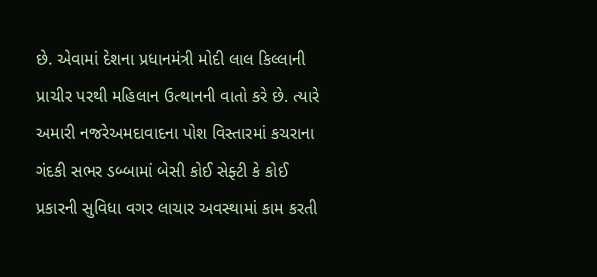છે. એવામાં દેશના પ્રધાનમંત્રી મોદી લાલ કિલ્લાની પ્રાચીર પરથી મહિલાન ઉત્થાનની વાતો કરે છે. ત્યારે અમારી નજરેઅમદાવાદના પોશ વિસ્તારમાં કચરાના ગંદકી સભર ડબ્બામાં બેસી કોઈ સેફ્ટી કે કોઈ પ્રકારની સુવિધા વગર લાચાર અવસ્થામાં કામ કરતી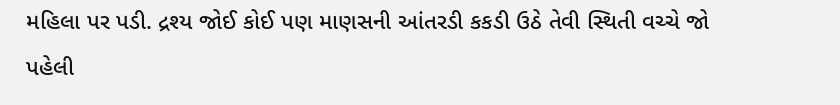મહિલા પર પડી. દ્રશ્ય જોઈ કોઈ પણ માણસની આંતરડી કકડી ઉઠે તેવી સ્થિતી વચ્ચે જો પહેલી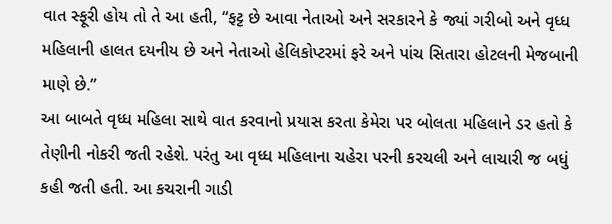વાત સ્ફૂરી હોય તો તે આ હતી, “ફટ્ટ છે આવા નેતાઓ અને સરકારને કે જ્યાં ગરીબો અને વૃધ્ધ મહિલાની હાલત દયનીય છે અને નેતાઓ હેલિકોપ્ટરમાં ફરે અને પાંચ સિતારા હોટલની મેજબાની માણે છે.”
આ બાબતે વૃધ્ધ મહિલા સાથે વાત કરવાનો પ્રયાસ કરતા કેમેરા પર બોલતા મહિલાને ડર હતો કે તેણીની નોકરી જતી રહેશે. પરંતુ આ વૃધ્ધ મહિલાના ચહેરા પરની કરચલી અને લાચારી જ બધું કહી જતી હતી. આ કચરાની ગાડી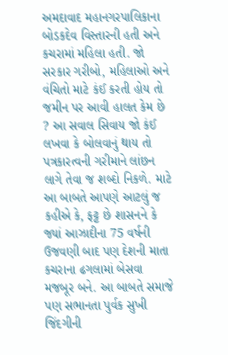અમદાવાદ મહાનગરપાલિકાના બોડકદેવ વિસ્તારની હતી અને કચરામાં મહિલા હતી. જો સરકાર ગરીબો, મહિલાઓ અને વંચિતો માટે કંઈ કરતી હોય તો જમીન પર આવી હાલત કેમ છે ? આ સવાલ સિવાય જો કંઈ લખવા કે બોલવાનું થાય તો પત્રકારત્વની ગરીમાને લાંછન લાગે તેવા જ શબ્દો નિકળે. માટે આ બાબતે આપણે આટલું જ કહીએ કે, ફટ્ટ છે શાસનને કે જ્યાં આઝાદીના 75 વર્ષની ઉજવણી બાદ પણ દેશની માતા કચરાના ઢગલામાં બેસવા મજબૂર બને. આ બાબતે સમાજે પણ સભાનતા પુર્વક સુખી જિંદગીની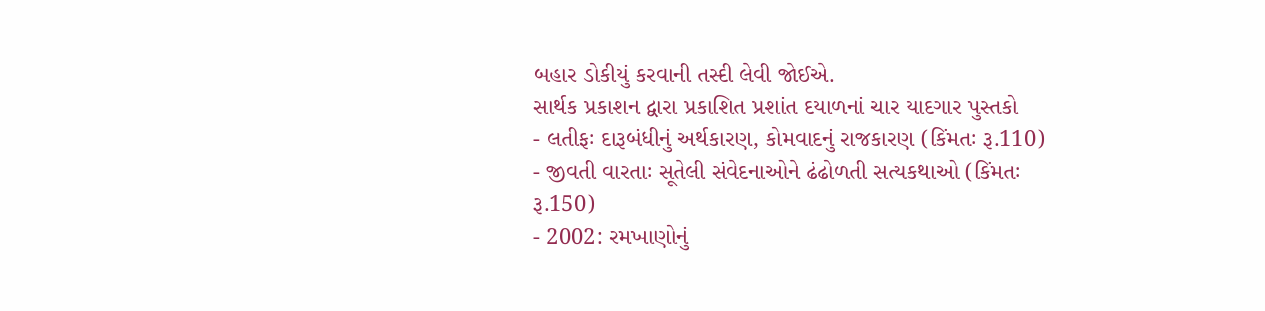બહાર ડોકીયું કરવાની તસ્દી લેવી જોઈએ.
સાર્થક પ્રકાશન દ્વારા પ્રકાશિત પ્રશાંત દયાળનાં ચાર યાદગાર પુસ્તકો
- લતીફઃ દારૂબંધીનું અર્થકારણ, કોમવાદનું રાજકારણ (કિંમતઃ રૂ.110)
- જીવતી વારતાઃ સૂતેલી સંવેદનાઓને ઢંઢોળતી સત્યકથાઓ (કિંમતઃ રૂ.150)
- 2002: રમખાણોનું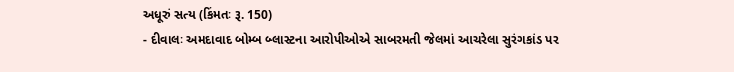અધૂરું સત્ય (કિંમતઃ રૂ. 150)
- દીવાલઃ અમદાવાદ બોમ્બ બ્લાસ્ટના આરોપીઓએ સાબરમતી જેલમાં આચરેલા સુરંગકાંડ પર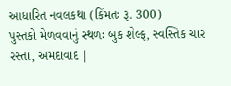આધારિત નવલકથા (કિંમતઃ રૂ. 300)
પુસ્તકો મેળવવાનું સ્થળઃ બુક શેલ્ફ, સ્વસ્તિક ચાર રસ્તા, અમદાવાદ |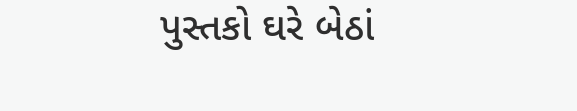પુસ્તકો ઘરે બેઠાં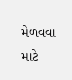મેળવવા માટે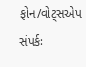ફોન/વોટ્સએપ સંપર્કઃ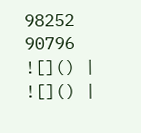98252 90796
![]() |
![]() |